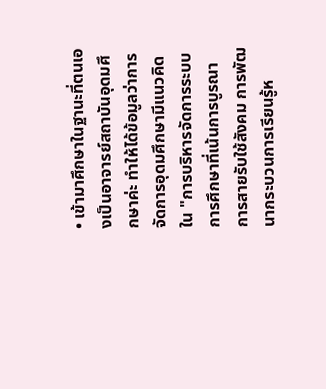• เข้ามาศึกษาในฐานะที่ตนเองเป็นอาจารย์สถาบันอุดมศึกษาค่ะ ทำให้ได้ข้อมูลว่าการจัดการอุดมศึกษามีแนวคิดใน "การบริหารจัดการระบบการศึกษาที่เน้นการบูรณาการสายรับใช้สังคม การพัฒนากระบวนการเรียนรู้ห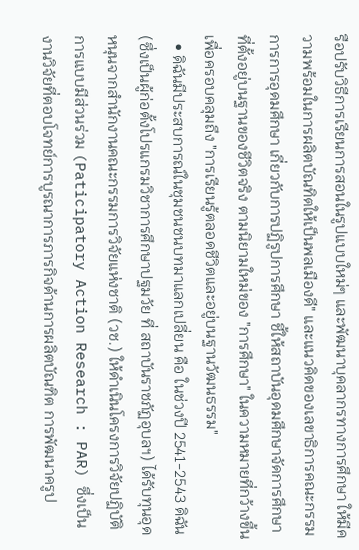รือปรับวิธีการเรียนการสอนในรูปแบบใหม่ๆ และพัฒนาบุคลากรทางการศึกษา ให้มีความพร้อมในการผลิตบัณทิตให้เป็นพลเมืองดี" และแนวคิดของเลขาธิการคณะกรรมการการอุดมศึกษา เกี่ยวกับการปฏิรูปการศึกษา ชี้ให้สถาบันอุดมศึกษาจัดการศึกษาที่ตั้งอยู่บนฐานของชีวิตจริง ตามนิยามใหม่ของ "การศึกษา" ในความหมายที่กว้างขึ้นเพื่อครอบคลุมถึง "การเรียนรู้ตลอดชีวิตและอยู่บนฐานวัฒนธรรม"
  • ดิฉันมีประสบการณ์ในชุมชนชนบทมาแลกเปลี่ยน คือ ในช่วงปี 2541-2543 ดิฉัน (ซึ่งเป็นผู้ก่อตั้งโปรแกรมวิชาการศึกษาปฐมวัย ที่ สถาบันราชภัฏอุบลฯ) ได้รับทุนอุดหนุนจากสำนักงานคณะกรรมการวิจัยแห่งชาติ (วช.) ให้ดำเนินโครงการวิจัยปฏิบัติการแบบมีส่วนร่วม (Paticipatory Action Research : PAR) ซึ่งเป็นงานวิจัยที่ตอบโจทย์การบูรณาการภารกิจด้านการผลิตบัณฑิต การพัฒนาครูป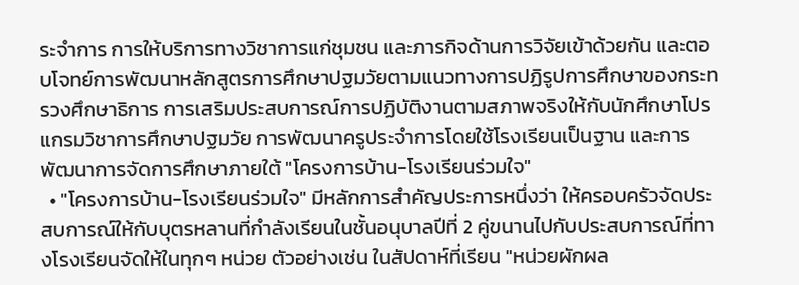ระจำการ การให้บริการทางวิชาการแก่ชุมชน และภารกิจด้านการวิจัยเข้าด้วยกัน และตอบโจทย์การพัฒนาหลักสูตรการศึกษาปฐมวัยตามแนวทางการปฏิรูปการศึกษาของกระทรวงศึกษาธิการ การเสริมประสบการณ์การปฏิบัติงานตามสภาพจริงให้กับนักศึกษาโปรแกรมวิชาการศึกษาปฐมวัย การพัฒนาครูประจำการโดยใช้โรงเรียนเป็นฐาน และการพัฒนาการจัดการศึกษาภายใต้ "โครงการบ้าน-โรงเรียนร่วมใจ"
  • "โครงการบ้าน-โรงเรียนร่วมใจ" มีหลักการสำคัญประการหนึ่งว่า ให้ครอบครัวจัดประสบการณ์ให้กับบุตรหลานที่กำลังเรียนในชั้นอนุบาลปีที่ 2 คู่ขนานไปกับประสบการณ์ที่ทางโรงเรียนจัดให้ในทุกๆ หน่วย ตัวอย่างเช่น ในสัปดาห์ที่เรียน "หน่วยผักผล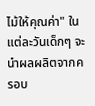ไม้ให้คุณค่า" ในแต่ละวันเด็กๆ จะนำผลผลิตจากครอบ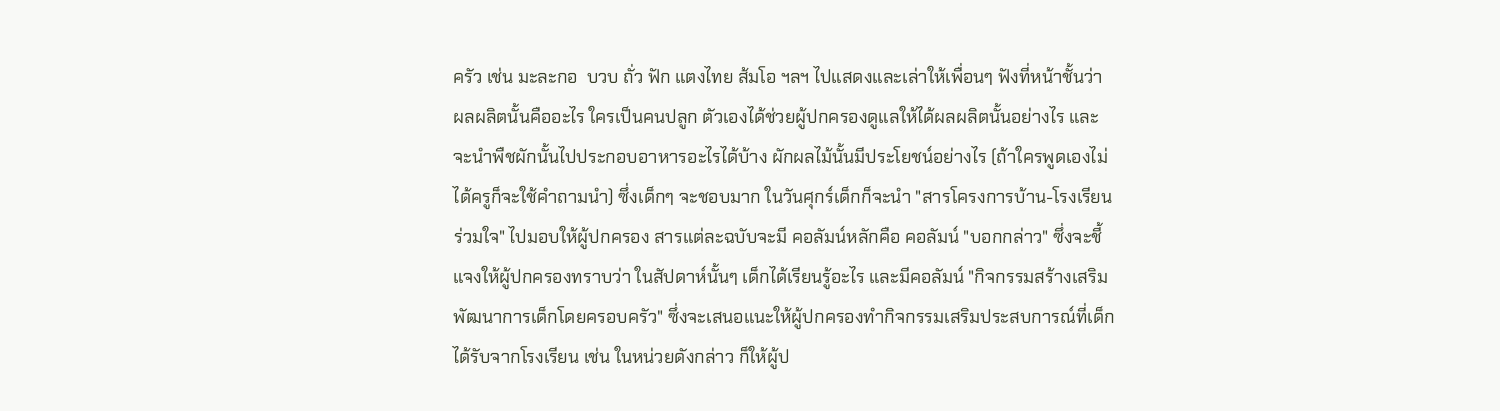ครัว เช่น มะละกอ  บวบ ถั่ว ฟัก แตงไทย ส้มโอ ฯลฯ ไปแสดงและเล่าให้เพื่อนๆ ฟังที่หน้าชั้นว่า ผลผลิตนั้นคืออะไร ใครเป็นคนปลูก ตัวเองได้ช่วยผู้ปกครองดูแลให้ได้ผลผลิตนั้นอย่างไร และจะนำพืชผักนั้นไปประกอบอาหารอะไรได้บ้าง ผักผลไม้นั้นมีประโยชน์อย่างไร (ถ้าใครพูดเองไม่ได้ครูก็จะใช้คำถามนำ) ซึ่งเด็กๆ จะชอบมาก ในวันศุกร์เด็กก็จะนำ "สารโครงการบ้าน-โรงเรียนร่วมใจ" ไปมอบให้ผู้ปกครอง สารแต่ละฉบับจะมี คอลัมน์หลักคือ คอลัมน์ "บอกกล่าว" ซึ่งจะชี้แจงให้ผู้ปกครองทราบว่า ในสัปดาห์นั้นๆ เด็กได้เรียนรู้อะไร และมีคอลัมน์ "กิจกรรมสร้างเสริมพัฒนาการเด็กโดยครอบครัว" ซึ่งจะเสนอแนะให้ผู้ปกครองทำกิจกรรมเสริมประสบการณ์ที่เด็กได้รับจากโรงเรียน เช่น ในหน่วยดังกล่าว ก็ให้ผู้ป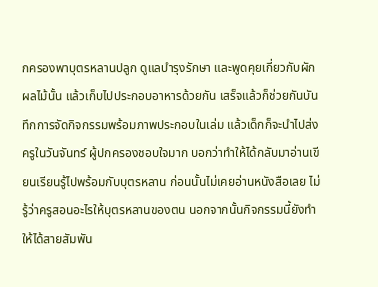กครองพาบุตรหลานปลูก ดูแลบำรุงรักษา และพูดคุยเกี่ยวกับผักผลไม้นั้น แล้วเก็บไปประกอบอาหารด้วยกัน เสร็จแล้วก็ช่วยกันบันทึกการจัดกิจกรรมพร้อมภาพประกอบในเล่ม แล้วเด็กก็จะนำไปส่งครูในวันจันทร์ ผู้ปกครองชอบใจมาก บอกว่าทำให้ได้กลับมาอ่านเขียนเรียนรู้ไปพร้อมกับบุตรหลาน ก่อนนั้นไม่เคยอ่านหนังสือเลย ไม่รู้ว่าครูสอนอะไรให้บุตรหลานของตน นอกจากนั้นกิจกรรมนี้ยังทำให้ได้สายสัมพัน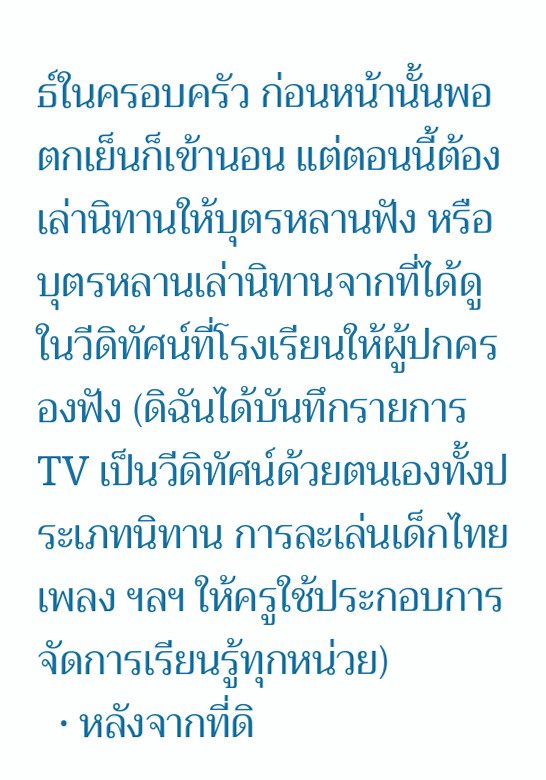ธ์ในครอบครัว ก่อนหน้านั้นพอตกเย็นก็เข้านอน แต่ตอนนี้ต้องเล่านิทานให้บุตรหลานฟัง หรือบุตรหลานเล่านิทานจากที่ได้ดูในวีดิทัศน์ที่โรงเรียนให้ผู้ปกครองฟัง (ดิฉันได้บันทึกรายการ TV เป็นวีดิทัศน์ด้วยตนเองทั้งประเภทนิทาน การละเล่นเด็กไทย เพลง ฯลฯ ให้ครูใช้ประกอบการจัดการเรียนรู้ทุกหน่วย)
  • หลังจากที่ดิ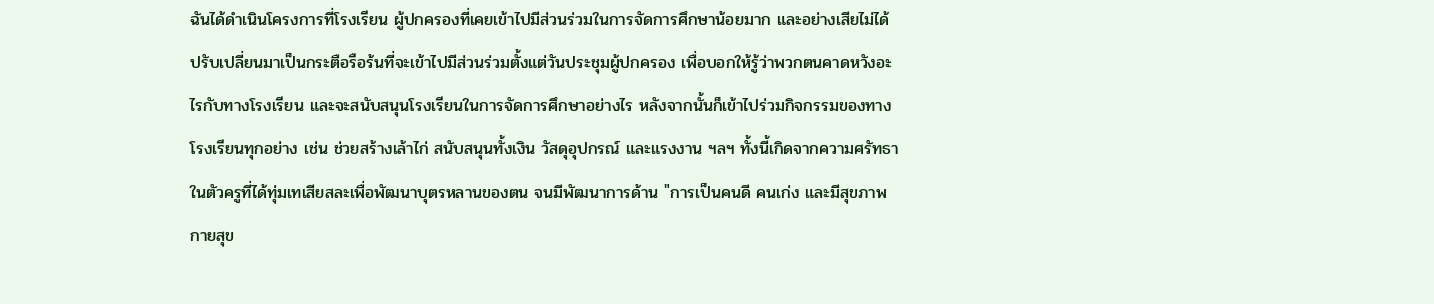ฉันได้ดำเนินโครงการที่โรงเรียน ผู้ปกครองที่เคยเข้าไปมีส่วนร่วมในการจัดการศึกษาน้อยมาก และอย่างเสียไม่ได้ ปรับเปลี่ยนมาเป็นกระตือรือร้นที่จะเข้าไปมีส่วนร่วมตั้งแต่วันประชุมผู้ปกครอง เพื่อบอกให้รู้ว่าพวกตนคาดหวังอะไรกับทางโรงเรียน และจะสนับสนุนโรงเรียนในการจัดการศึกษาอย่างไร หลังจากนั้นก็เข้าไปร่วมกิจกรรมของทางโรงเรียนทุกอย่าง เช่น ช่วยสร้างเล้าไก่ สนับสนุนทั้งเงิน วัสดุอุปกรณ์ และแรงงาน ฯลฯ ทั้งนี้เกิดจากความศรัทธาในตัวครูที่ได้ทุ่มเทเสียสละเพื่อพัฒนาบุตรหลานของตน จนมีพัฒนาการด้าน "การเป็นคนดี คนเก่ง และมีสุขภาพกายสุข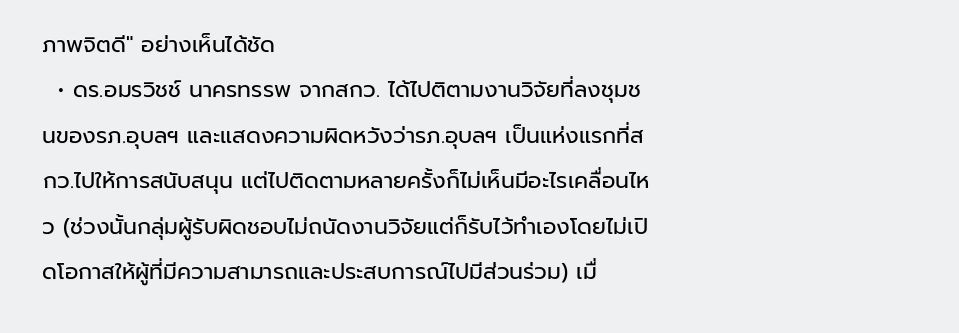ภาพจิตดี" อย่างเห็นได้ชัด
  • ดร.อมรวิชช์ นาครทรรพ จากสกว. ได้ไปติตามงานวิจัยที่ลงชุมชนของรภ.อุบลฯ และแสดงความผิดหวังว่ารภ.อุบลฯ เป็นแห่งแรกที่สกว.ไปให้การสนับสนุน แต่ไปติดตามหลายครั้งก็ไม่เห็นมีอะไรเคลื่อนไหว (ช่วงนั้นกลุ่มผู้รับผิดชอบไม่ถนัดงานวิจัยแต่ก็รับไว้ทำเองโดยไม่เปิดโอกาสให้ผู้ที่มีความสามารถและประสบการณ์ไปมีส่วนร่วม) เมื่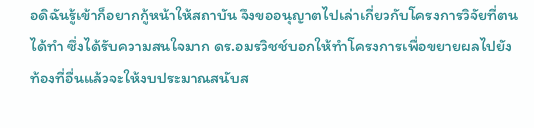อดิฉันรู้เข้าก็อยากกู้หน้าให้สถาบัน จึงขออนุญาตไปเล่าเกี่ยวกับโครงการวิจัยที่ตนได้ทำ ซึ่งได้รับความสนใจมาก ดร.อมรวิชช์บอกให้ทำโครงการเพื่อขยายผลไปยังท้องที่อื่นแล้วจะให้งบประมาณสนับส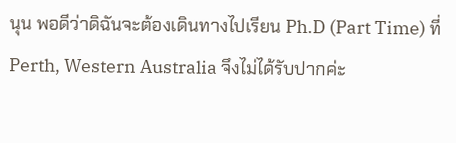นุน พอดีว่าดิฉันจะต้องเดินทางไปเรียน Ph.D (Part Time) ที่ Perth, Western Australia จึงไม่ได้รับปากค่ะ